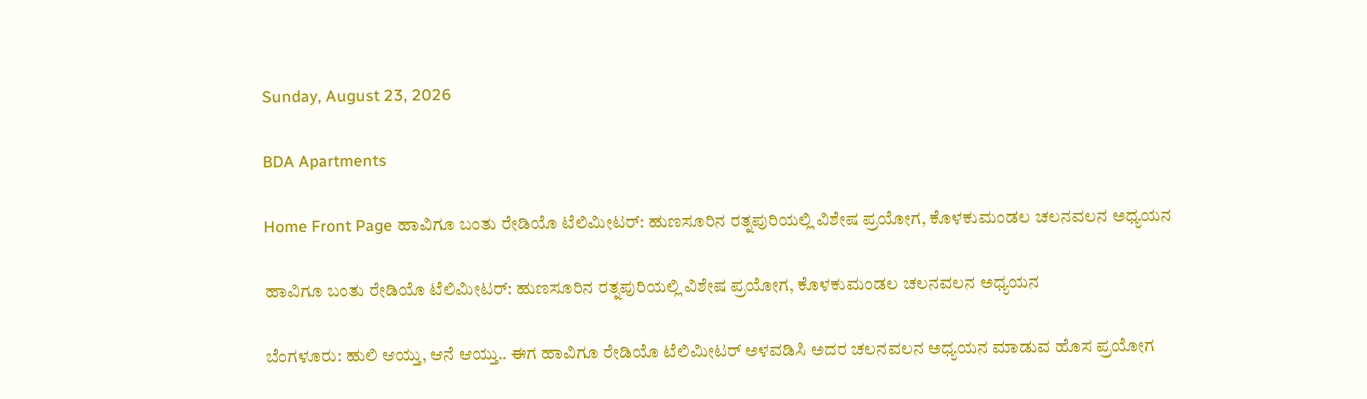Sunday, August 23, 2026

BDA Apartments

Home Front Page ಹಾವಿಗೂ ಬಂತು ರೇಡಿಯೊ ಟೆಲಿಮೀಟರ್: ಹುಣಸೂರಿನ ರತ್ನಪುರಿಯಲ್ಲಿ ವಿಶೇಷ ಪ್ರಯೋಗ, ಕೊಳಕುಮಂಡಲ ಚಲನವಲನ ಅಧ್ಯಯನ

ಹಾವಿಗೂ ಬಂತು ರೇಡಿಯೊ ಟೆಲಿಮೀಟರ್: ಹುಣಸೂರಿನ ರತ್ನಪುರಿಯಲ್ಲಿ ವಿಶೇಷ ಪ್ರಯೋಗ, ಕೊಳಕುಮಂಡಲ ಚಲನವಲನ ಅಧ್ಯಯನ

ಬೆಂಗಳೂರು: ಹುಲಿ ಆಯ್ತು, ಆನೆ ಆಯ್ತು.. ಈಗ ಹಾವಿಗೂ ರೇಡಿಯೊ ಟೆಲಿಮೀಟರ್ ಅಳವಡಿಸಿ ಅದರ ಚಲನವಲನ ಅಧ್ಯಯನ ಮಾಡುವ ಹೊಸ ಪ್ರಯೋಗ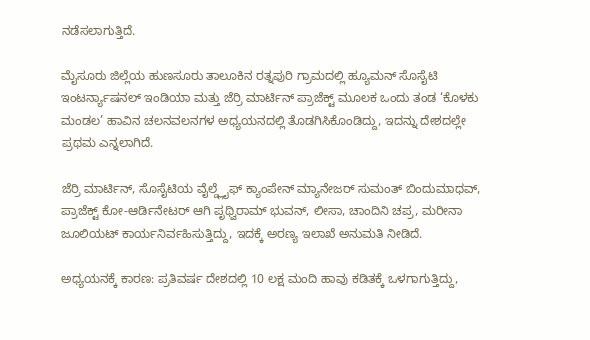ನಡೆಸಲಾಗುತ್ತಿದೆ.

ಮೈಸೂರು ಜಿಲ್ಲೆಯ ಹುಣಸೂರು ತಾಲೂಕಿನ ರತ್ನಪುರಿ ಗ್ರಾಮದಲ್ಲಿ ಹ್ಯೂಮನ್ ಸೊಸೈಟಿ ಇಂಟರ್ನ್ಯಾಷನಲ್ ಇಂಡಿಯಾ ಮತ್ತು ಜೆರ್ರಿ ಮಾರ್ಟಿನ್ ಪ್ರಾಜೆಕ್ಟ್ ಮೂಲಕ ಒಂದು ತಂಡ ‘ಕೊಳಕು ಮಂಡಲ’ ಹಾವಿನ ಚಲನವಲನಗಳ ಅಧ್ಯಯನದಲ್ಲಿ ತೊಡಗಿಸಿಕೊಂಡಿದ್ದು, ಇದನ್ನು ದೇಶದಲ್ಲೇ ಪ್ರಥಮ ಎನ್ನಲಾಗಿದೆ.

ಜೆರ್ರಿ ಮಾರ್ಟಿನ್, ಸೊಸೈಟಿಯ ವೈಲ್ಡ್ಲೈಫ್ ಕ್ಯಾಂಪೇನ್ ಮ್ಯಾನೇಜರ್ ಸುಮಂತ್ ಬಿಂದುಮಾಧವ್, ಪ್ರಾಜೆಕ್ಟ್ ಕೋ-ಆರ್ಡಿನೇಟರ್ ಆಗಿ ಪೃಥ್ವಿರಾಮ್ ಭುವನ್, ಲೀಸಾ, ಚಾಂದಿನಿ ಚಪ್ರ, ಮರೀನಾ ಜೂಲಿಯಟ್ ಕಾರ್ಯನಿರ್ವಹಿಸುತ್ತಿದ್ದು, ಇದಕ್ಕೆ ಅರಣ್ಯ ಇಲಾಖೆ ಅನುಮತಿ ನೀಡಿದೆ.

ಅಧ್ಯಯನಕ್ಕೆ ಕಾರಣ: ಪ್ರತಿವರ್ಷ ದೇಶದಲ್ಲಿ 10 ಲಕ್ಷ ಮಂದಿ ಹಾವು ಕಡಿತಕ್ಕೆ ಒಳಗಾಗುತ್ತಿದ್ದು,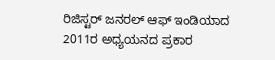ರಿಜಿಸ್ಟರ್ ಜನರಲ್ ಆಫ್ ಇಂಡಿಯಾದ 2011ರ ಅಧ್ಯಯನದ ಪ್ರಕಾರ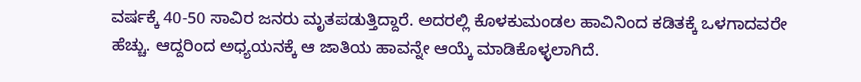ವರ್ಷಕ್ಕೆ 40-50 ಸಾವಿರ ಜನರು ಮೃತಪಡುತ್ತಿದ್ದಾರೆ. ಅದರಲ್ಲಿ ಕೊಳಕುಮಂಡಲ ಹಾವಿನಿಂದ ಕಡಿತಕ್ಕೆ ಒಳಗಾದವರೇ ಹೆಚ್ಚು. ಆದ್ದರಿಂದ ಅಧ್ಯಯನಕ್ಕೆ ಆ ಜಾತಿಯ ಹಾವನ್ನೇ ಆಯ್ಕೆ ಮಾಡಿಕೊಳ್ಳಲಾಗಿದೆ.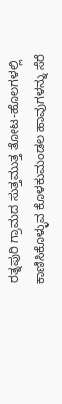ರತ್ನಪುರಿ ಗ್ರಾಮದ ಸುತ್ತಮುತ್ತ ತೋಟ-ಹೊಲಗಳಲ್ಲಿ ಕಾಣಿಸಿಕೊಳ್ಳುವ ಕೊಳಕುಮಂಡಲ ಹಾವುಗಳನ್ನು ಸೆರೆ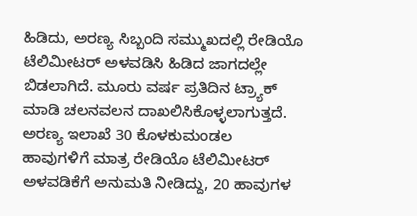ಹಿಡಿದು, ಅರಣ್ಯ ಸಿಬ್ಬಂದಿ ಸಮ್ಮುಖದಲ್ಲಿ ರೇಡಿಯೊ ಟೆಲಿಮೀಟರ್ ಅಳವಡಿಸಿ ಹಿಡಿದ ಜಾಗದಲ್ಲೇ ಬಿಡಲಾಗಿದೆ. ಮೂರು ವರ್ಷ ಪ್ರತಿದಿನ ಟ್ರ್ಯಾಕ್ ಮಾಡಿ ಚಲನವಲನ ದಾಖಲಿಸಿಕೊಳ್ಳಲಾಗುತ್ತದೆ. ಅರಣ್ಯ ಇಲಾಖೆ 30 ಕೊಳಕುಮಂಡಲ ಹಾವುಗಳಿಗೆ ಮಾತ್ರ ರೇಡಿಯೊ ಟೆಲಿಮೀಟರ್ ಅಳವಡಿಕೆಗೆ ಅನುಮತಿ ನೀಡಿದ್ದು, 20 ಹಾವುಗಳ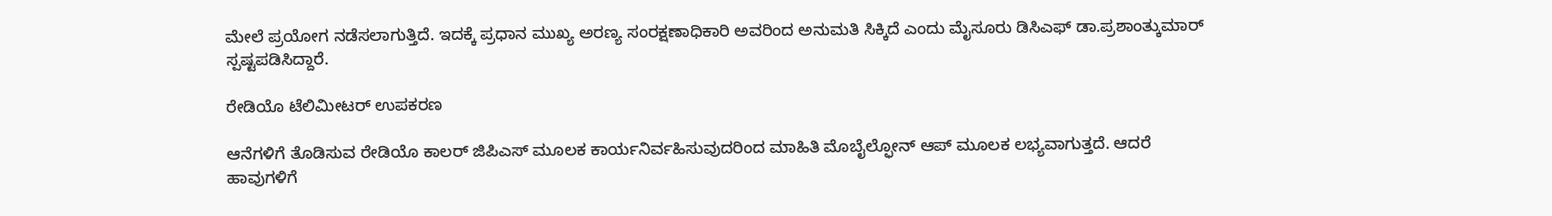ಮೇಲೆ ಪ್ರಯೋಗ ನಡೆಸಲಾಗುತ್ತಿದೆ. ಇದಕ್ಕೆ ಪ್ರಧಾನ ಮುಖ್ಯ ಅರಣ್ಯ ಸಂರಕ್ಷಣಾಧಿಕಾರಿ ಅವರಿಂದ ಅನುಮತಿ ಸಿಕ್ಕಿದೆ ಎಂದು ಮೈಸೂರು ಡಿಸಿಎಫ್ ಡಾ.ಪ್ರಶಾಂತ್ಕುಮಾರ್ ಸ್ಪಷ್ಟಪಡಿಸಿದ್ದಾರೆ.

ರೇಡಿಯೊ ಟೆಲಿಮೀಟರ್ ಉಪಕರಣ

ಆನೆಗಳಿಗೆ ತೊಡಿಸುವ ರೇಡಿಯೊ ಕಾಲರ್ ಜಿಪಿಎಸ್ ಮೂಲಕ ಕಾರ್ಯನಿರ್ವಹಿಸುವುದರಿಂದ ಮಾಹಿತಿ ಮೊಬೈಲ್ಫೋನ್ ಆಪ್ ಮೂಲಕ ಲಭ್ಯವಾಗುತ್ತದೆ. ಆದರೆ ಹಾವುಗಳಿಗೆ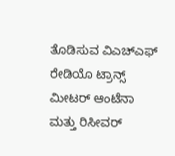ತೊಡಿಸುವ ವಿಎಚ್ಎಫ್ ರೇಡಿಯೊ ಟ್ರಾನ್ಸ್ ಮೀಟರ್ ಆಂಟೆನಾ ಮತ್ತು ರಿಸೀವರ್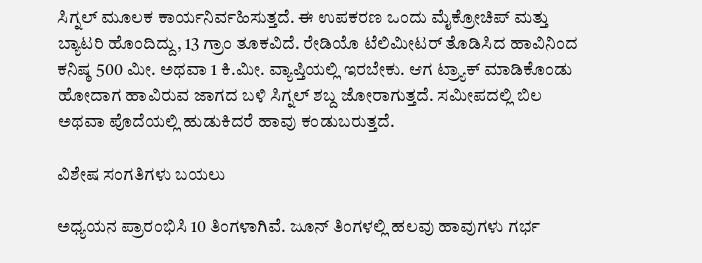ಸಿಗ್ನಲ್ ಮೂಲಕ ಕಾರ್ಯನಿರ್ವಹಿಸುತ್ತದೆ. ಈ ಉಪಕರಣ ಒಂದು ಮೈಕ್ರೋಚಿಪ್ ಮತ್ತು ಬ್ಯಾಟರಿ ಹೊಂದಿದ್ದು, 13 ಗ್ರಾಂ ತೂಕವಿದೆ. ರೇಡಿಯೊ ಟೆಲಿಮೀಟರ್ ತೊಡಿಸಿದ ಹಾವಿನಿಂದ ಕನಿಷ್ಠ 500 ಮೀ. ಅಥವಾ 1 ಕಿ.ಮೀ. ವ್ಯಾಪ್ತಿಯಲ್ಲಿ ಇರಬೇಕು. ಆಗ ಟ್ರ್ಯಾಕ್ ಮಾಡಿಕೊಂಡು ಹೋದಾಗ ಹಾವಿರುವ ಜಾಗದ ಬಳಿ ಸಿಗ್ನಲ್ ಶಬ್ದ ಜೋರಾಗುತ್ತದೆ. ಸಮೀಪದಲ್ಲಿ ಬಿಲ ಅಥವಾ ಪೊದೆಯಲ್ಲಿ ಹುಡುಕಿದರೆ ಹಾವು ಕಂಡುಬರುತ್ತದೆ.

ವಿಶೇಷ ಸಂಗತಿಗಳು ಬಯಲು

ಅಧ್ಯಯನ ಪ್ರಾರಂಭಿಸಿ 10 ತಿಂಗಳಾಗಿವೆ. ಜೂನ್ ತಿಂಗಳಲ್ಲಿ ಹಲವು ಹಾವುಗಳು ಗರ್ಭ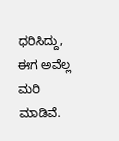ಧರಿಸಿದ್ದು, ಈಗ ಅವೆಲ್ಲ ಮರಿ ಮಾಡಿವೆ.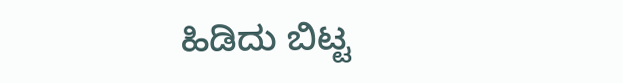ಹಿಡಿದು ಬಿಟ್ಟ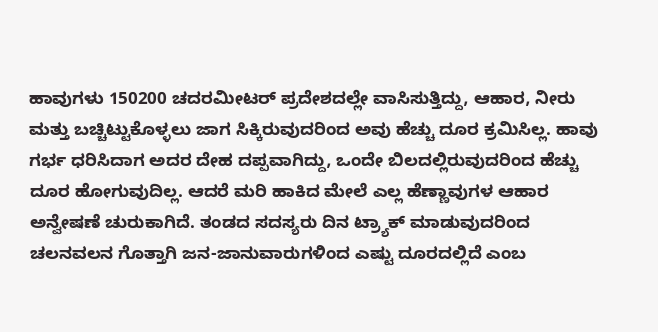ಹಾವುಗಳು 150200 ಚದರಮೀಟರ್ ಪ್ರದೇಶದಲ್ಲೇ ವಾಸಿಸುತ್ತಿದ್ದು, ಆಹಾರ, ನೀರು ಮತ್ತು ಬಚ್ಚಿಟ್ಟುಕೊಳ್ಳಲು ಜಾಗ ಸಿಕ್ಕಿರುವುದರಿಂದ ಅವು ಹೆಚ್ಚು ದೂರ ಕ್ರಮಿಸಿಲ್ಲ. ಹಾವು ಗರ್ಭ ಧರಿಸಿದಾಗ ಅದರ ದೇಹ ದಪ್ಪವಾಗಿದ್ದು, ಒಂದೇ ಬಿಲದಲ್ಲಿರುವುದರಿಂದ ಹೆಚ್ಚು ದೂರ ಹೋಗುವುದಿಲ್ಲ. ಆದರೆ ಮರಿ ಹಾಕಿದ ಮೇಲೆ ಎಲ್ಲ ಹೆಣ್ಣಾವುಗಳ ಆಹಾರ ಅನ್ವೇಷಣೆ ಚುರುಕಾಗಿದೆ. ತಂಡದ ಸದಸ್ಯರು ದಿನ ಟ್ರ್ಯಾಕ್ ಮಾಡುವುದರಿಂದ ಚಲನವಲನ ಗೊತ್ತಾಗಿ ಜನ-ಜಾನುವಾರುಗಳಿಂದ ಎಷ್ಟು ದೂರದಲ್ಲಿದೆ ಎಂಬ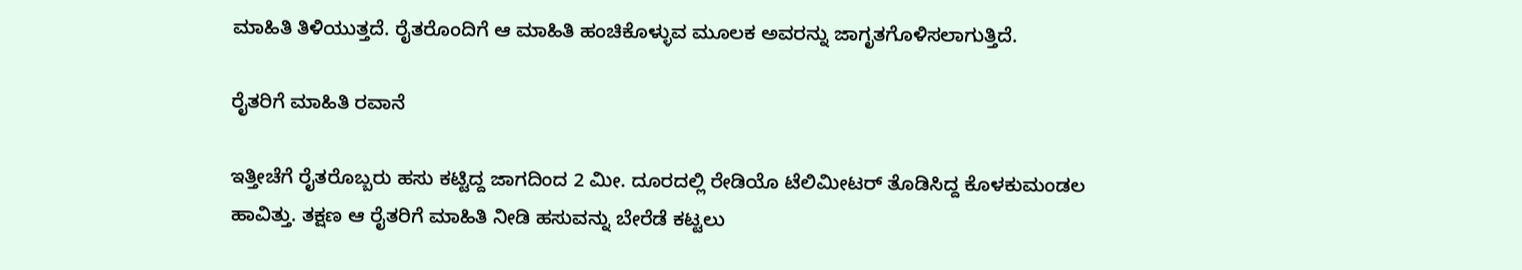ಮಾಹಿತಿ ತಿಳಿಯುತ್ತದೆ. ರೈತರೊಂದಿಗೆ ಆ ಮಾಹಿತಿ ಹಂಚಿಕೊಳ್ಳುವ ಮೂಲಕ ಅವರನ್ನು ಜಾಗೃತಗೊಳಿಸಲಾಗುತ್ತಿದೆ.

ರೈತರಿಗೆ ಮಾಹಿತಿ ರವಾನೆ

ಇತ್ತೀಚೆಗೆ ರೈತರೊಬ್ಬರು ಹಸು ಕಟ್ಟಿದ್ದ ಜಾಗದಿಂದ 2 ಮೀ. ದೂರದಲ್ಲಿ ರೇಡಿಯೊ ಟೆಲಿಮೀಟರ್ ತೊಡಿಸಿದ್ದ ಕೊಳಕುಮಂಡಲ ಹಾವಿತ್ತು. ತಕ್ಷಣ ಆ ರೈತರಿಗೆ ಮಾಹಿತಿ ನೀಡಿ ಹಸುವನ್ನು ಬೇರೆಡೆ ಕಟ್ಟಲು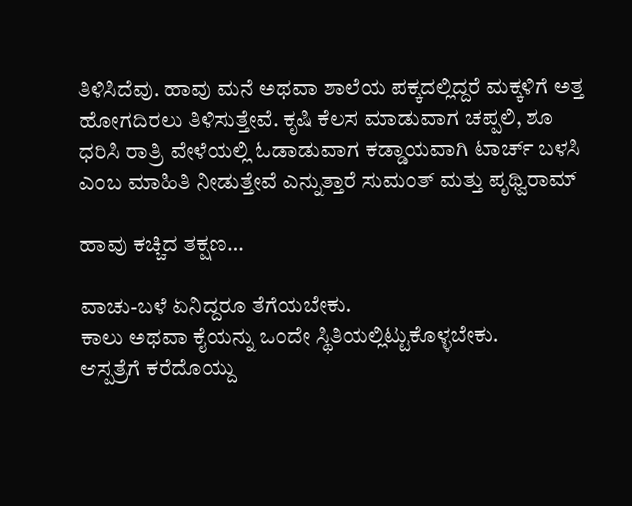ತಿಳಿಸಿದೆವು. ಹಾವು ಮನೆ ಅಥವಾ ಶಾಲೆಯ ಪಕ್ಕದಲ್ಲಿದ್ದರೆ ಮಕ್ಕಳಿಗೆ ಅತ್ತ ಹೋಗದಿರಲು ತಿಳಿಸುತ್ತೇವೆ. ಕೃಷಿ ಕೆಲಸ ಮಾಡುವಾಗ ಚಪ್ಪಲಿ, ಶೂ ಧರಿಸಿ ರಾತ್ರಿ ವೇಳೆಯಲ್ಲಿ ಓಡಾಡುವಾಗ ಕಡ್ಡಾಯವಾಗಿ ಟಾರ್ಚ್ ಬಳಸಿ ಎಂಬ ಮಾಹಿತಿ ನೀಡುತ್ತೇವೆ ಎನ್ನುತ್ತಾರೆ ಸುಮಂತ್ ಮತ್ತು ಪೃಥ್ವಿರಾಮ್

ಹಾವು ಕಚ್ಚಿದ ತಕ್ಷಣ…

ವಾಚು-ಬಳೆ ಏನಿದ್ದರೂ ತೆಗೆಯಬೇಕು.
ಕಾಲು ಅಥವಾ ಕೈಯನ್ನು ಒಂದೇ ಸ್ಥಿತಿಯಲ್ಲಿಟ್ಟುಕೊಳ್ಳಬೇಕು.
ಆಸ್ಪತ್ರೆಗೆ ಕರೆದೊಯ್ದು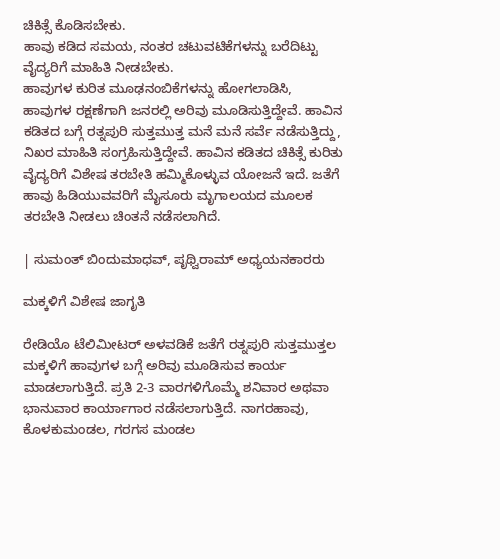ಚಿಕಿತ್ಸೆ ಕೊಡಿಸಬೇಕು.
ಹಾವು ಕಡಿದ ಸಮಯ, ನಂತರ ಚಟುವಟಿಕೆಗಳನ್ನು ಬರೆದಿಟ್ಟು ವೈದ್ಯರಿಗೆ ಮಾಹಿತಿ ನೀಡಬೇಕು.
ಹಾವುಗಳ ಕುರಿತ ಮೂಢನಂಬಿಕೆಗಳನ್ನು ಹೋಗಲಾಡಿಸಿ, ಹಾವುಗಳ ರಕ್ಷಣೆಗಾಗಿ ಜನರಲ್ಲಿ ಅರಿವು ಮೂಡಿಸುತ್ತಿದ್ದೇವೆ. ಹಾವಿನ ಕಡಿತದ ಬಗ್ಗೆ ರತ್ನಪುರಿ ಸುತ್ತಮುತ್ತ ಮನೆ ಮನೆ ಸರ್ವೆ ನಡೆಸುತ್ತಿದ್ದು, ನಿಖರ ಮಾಹಿತಿ ಸಂಗ್ರಹಿಸುತ್ತಿದ್ದೇವೆ. ಹಾವಿನ ಕಡಿತದ ಚಿಕಿತ್ಸೆ ಕುರಿತು ವೈದ್ಯರಿಗೆ ವಿಶೇಷ ತರಬೇತಿ ಹಮ್ಮಿಕೊಳ್ಳುವ ಯೋಜನೆ ಇದೆ. ಜತೆಗೆ ಹಾವು ಹಿಡಿಯುವವರಿಗೆ ಮೈಸೂರು ಮೃಗಾಲಯದ ಮೂಲಕ ತರಬೇತಿ ನೀಡಲು ಚಿಂತನೆ ನಡೆಸಲಾಗಿದೆ.

| ಸುಮಂತ್ ಬಿಂದುಮಾಧವ್, ಪೃಥ್ವಿರಾಮ್ ಅಧ್ಯಯನಕಾರರು

ಮಕ್ಕಳಿಗೆ ವಿಶೇಷ ಜಾಗೃತಿ

ರೇಡಿಯೊ ಟೆಲಿಮೀಟರ್ ಅಳವಡಿಕೆ ಜತೆಗೆ ರತ್ನಪುರಿ ಸುತ್ತಮುತ್ತಲ ಮಕ್ಕಳಿಗೆ ಹಾವುಗಳ ಬಗ್ಗೆ ಅರಿವು ಮೂಡಿಸುವ ಕಾರ್ಯ ಮಾಡಲಾಗುತ್ತಿದೆ. ಪ್ರತಿ 2-3 ವಾರಗಳಿಗೊಮ್ಮೆ ಶನಿವಾರ ಅಥವಾ ಭಾನುವಾರ ಕಾರ್ಯಾಗಾರ ನಡೆಸಲಾಗುತ್ತಿದೆ. ನಾಗರಹಾವು, ಕೊಳಕುಮಂಡಲ, ಗರಗಸ ಮಂಡಲ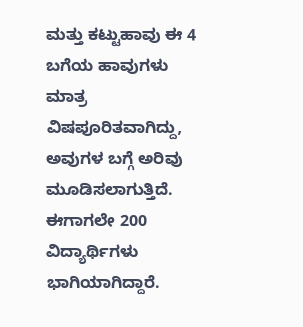ಮತ್ತು ಕಟ್ಟುಹಾವು ಈ 4 ಬಗೆಯ ಹಾವುಗಳು ಮಾತ್ರ ವಿಷಪೂರಿತವಾಗಿದ್ದು, ಅವುಗಳ ಬಗ್ಗೆ ಅರಿವು ಮೂಡಿಸಲಾಗುತ್ತಿದೆ. ಈಗಾಗಲೇ 200 ವಿದ್ಯಾರ್ಥಿಗಳು ಭಾಗಿಯಾಗಿದ್ದಾರೆ.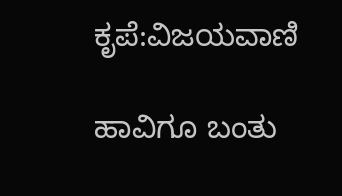ಕೃಪೆ:ವಿಜಯವಾಣಿ

ಹಾವಿಗೂ ಬಂತು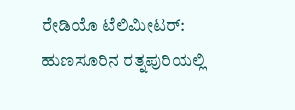ರೇಡಿಯೊ ಟೆಲಿಮೀಟರ್: ಹುಣಸೂರಿನ ರತ್ನಪುರಿಯಲ್ಲಿ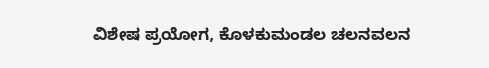ವಿಶೇಷ ಪ್ರಯೋಗ, ಕೊಳಕುಮಂಡಲ ಚಲನವಲನ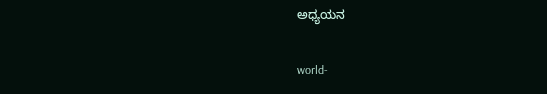ಅಧ್ಯಯನ

world-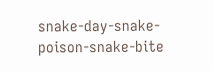snake-day-snake-poison-snake-bite